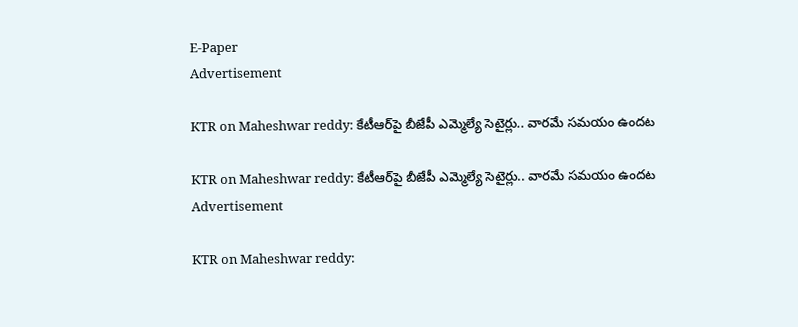E-Paper
Advertisement

KTR on Maheshwar reddy: కేటీఆర్‌పై బీజేపీ ఎమ్మెల్యే సెటైర్లు.. వారమే సమయం ఉందట

KTR on Maheshwar reddy: కేటీఆర్‌పై బీజేపీ ఎమ్మెల్యే సెటైర్లు.. వారమే సమయం ఉందట
Advertisement

KTR on Maheshwar reddy: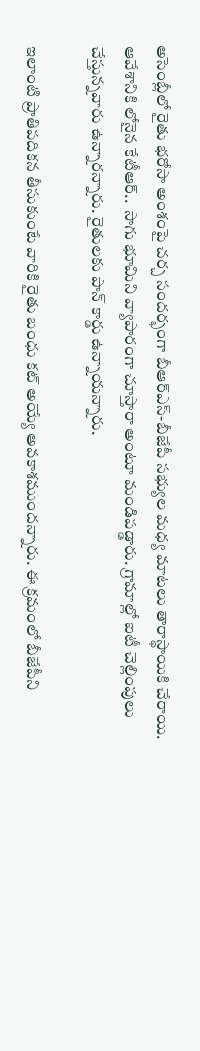అసెంబ్లీలో రైతు భరోసా అంశంపై చర్చ సందర్భంగా బీఆర్ఎస్-బీజేపీ సభ్యుల మధ్య మాటలు తారాస్థాయికి చేరాయి. ఆవేశానికి లోనైన కేటీఆర్..  సాగు భూమిని వ్యాపారంగా చూస్తారా అంటూ మండిపడ్డారు. గ్రామాల్లో ఐటీ చెల్లింపులు చేస్తున్నవారు ఉన్నారన్నారు. రైతులకు పాన్ కార్డు ఉన్నాయన్నారు.

ఇలాంటి ప్రాతిపదికన తీసుకుంటే వారికి రైతు బంధు కట్ అయ్యే అవకాశముందన్నారు. ఈ క్రమంలో బీజేపీని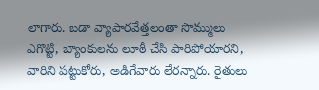లాగారు. బడా వ్యాపారవేత్తలంతా సొమ్ములు ఎగొట్టి, బ్యాంకులను లూఠీ చేసి పారిపోయారని, వారిని పట్టుకోరు, అడిగేవారు లేరన్నారు. రైతులు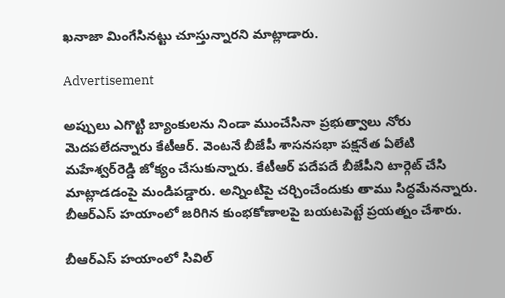ఖనాజా మింగేసినట్టు చూస్తున్నారని మాట్లాడారు.

Advertisement

అప్పులు ఎగొట్టి బ్యాంకులను నిండా ముంచేసినా ప్రభుత్వాలు నోరు మెదపలేదన్నారు కేటీఆర్. వెంటనే బీజేపీ శాసనసభా పక్షనేత ఏలేటి మహేశ్వర్‌రెడ్డి జోక్యం చేసుకున్నారు. కేటీఆర్ పదేపదే బీజేపీని టార్గెట్ చేసి మాట్లాడడంపై మండిపడ్డారు. అన్నింటిపై చర్చించేందుకు తాము సిద్ధమేనన్నారు. బీఆర్ఎస్ హయాంలో జరిగిన కుంభకోణాలపై బయటపెట్టే ప్రయత్నం చేశారు.

బీఆర్ఎస్ హయాంలో సివిల్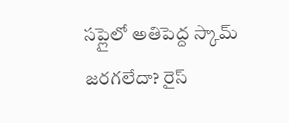సప్లైలో అతిపెద్ద స్కామ్ జరగలేదా? రైస్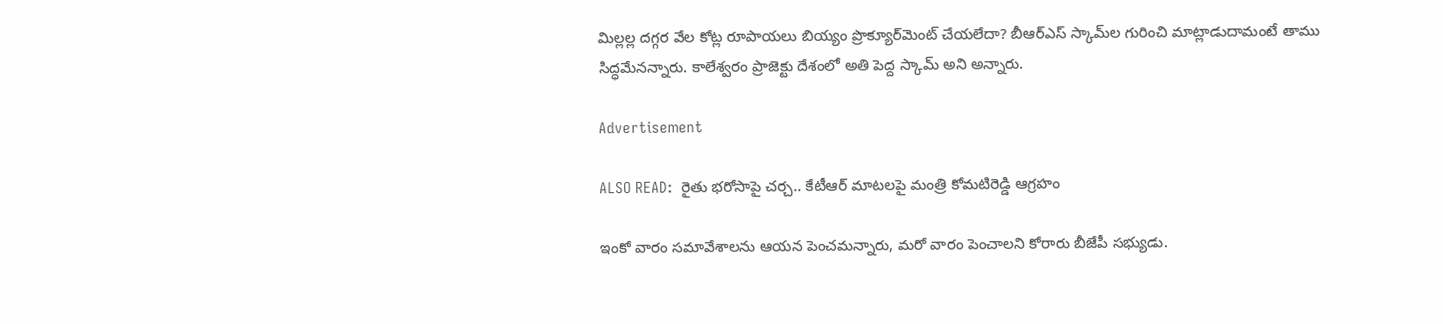మిల్లల్ల దగ్గర వేల కోట్ల రూపాయలు బియ్యం ప్రొక్యూర్‌మెంట్ చేయలేదా? బీఆర్ఎస్ స్కామ్‌ల గురించి మాట్లాడుదామంటే తాము సిద్ధమేనన్నారు. కాలేశ్వరం ప్రాజెక్టు దేశంలో అతి పెద్ద స్కామ్ అని అన్నారు.

Advertisement

ALSO READ:  రైతు భరోసాపై చర్చ.. కేటీఆర్ మాటలపై మంత్రి కోమటిరెడ్డి ఆగ్రహం

ఇంకో వారం సమావేశాలను ఆయన పెంచమన్నారు, మరో వారం పెంచాలని కోరారు బీజేపీ సభ్యుడు.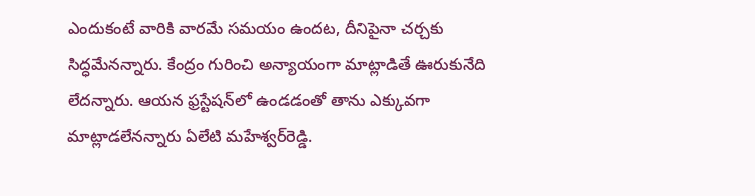ఎందుకంటే వారికి వారమే సమయం ఉందట, దీనిపైనా చర్చకు సిద్ధమేనన్నారు. కేంద్రం గురించి అన్యాయంగా మాట్లాడితే ఊరుకునేది లేదన్నారు. ఆయన ఫ్రస్టేషన్‌లో ఉండడంతో తాను ఎక్కువగా మాట్లాడలేనన్నారు ఏలేటి మహేశ్వర్‌రెడ్డి.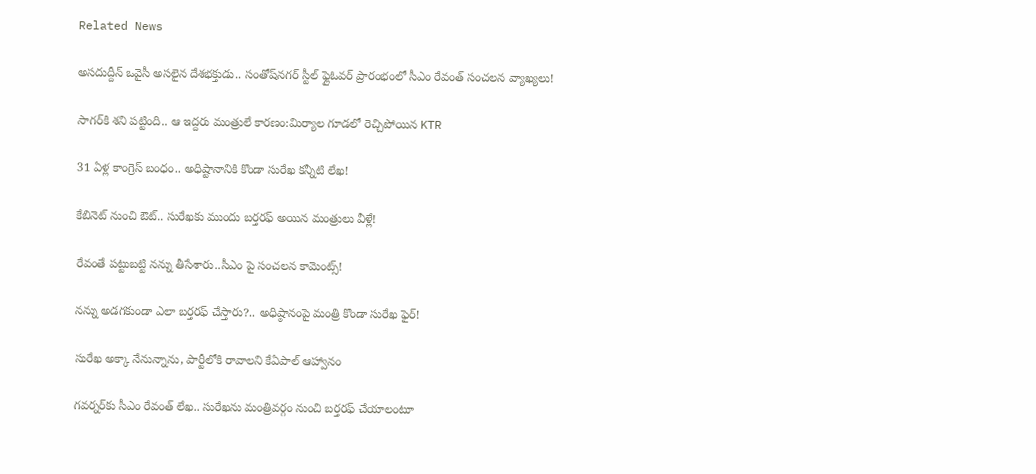Related News

అసదుద్దీన్ ఒవైసీ అసలైన దేశభక్తుడు.. సంతోష్‌నగర్ స్టీల్ ఫ్లైఓవర్ ప్రారంభంలో సీఎం రేవంత్ సంచలన వ్యాఖ్యలు!

సాగర్‌కి శని పట్టింది.. ఆ ఇద్దరు మంత్రులే కారణం:మిర్యాల గూడలో రెచ్చిపోయిన KTR

31 ఏళ్ల కాంగ్రెస్ బంధం.. అధిష్టానానికి కొండా సురేఖ కన్నీటి లేఖ!

కేబినెట్ నుంచి ఔట్.. సురేఖకు ముందు బర్తరఫ్ అయిన మంత్రులు వీళ్లే!

రేవంతే పట్టుబట్టి నన్ను తీసేశారు..సీఎం పై సంచలన కామెంట్స్!

నన్ను అడగకుండా ఎలా బర్తరఫ్ చేస్తారు?.. అధిష్ఠానంపై మంత్రి కొండా సురేఖ ఫైర్!

సురేఖ అక్కా నేనున్నాను, పార్టీలోకి రావాలని కేఏపాల్ ఆహ్వానం

గవర్నర్‌కు సీఎం రేవంత్ లేఖ.. సురేఖను మంత్రివర్గం నుంచి బర్తరఫ్‌ చేయాలంటూ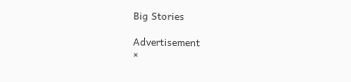Big Stories

Advertisement
×